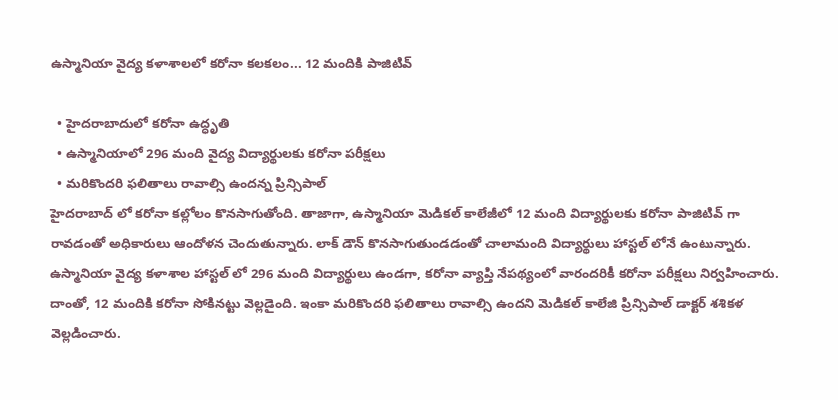ఉస్మానియా వైద్య కళాశాలలో కరోనా కలకలం... 12 మందికి పాజిటివ్

  • హైదరాబాదులో కరోనా ఉద్ధృతి
  • ఉస్మానియాలో 296 మంది వైద్య విద్యార్థులకు కరోనా పరీక్షలు
  • మరికొందరి ఫలితాలు రావాల్సి ఉందన్న ప్రిన్సిపాల్
హైదరాబాద్ లో కరోనా కల్లోలం కొనసాగుతోంది. తాజాగా, ఉస్మానియా మెడికల్ కాలేజీలో 12 మంది విద్యార్థులకు కరోనా పాజిటివ్ గా రావడంతో అధికారులు ఆందోళన చెందుతున్నారు. లాక్ డౌన్ కొనసాగుతుండడంతో చాలామంది విద్యార్థులు హాస్టల్ లోనే ఉంటున్నారు. ఉస్మానియా వైద్య కళాశాల హాస్టల్ లో 296 మంది విద్యార్థులు ఉండగా, కరోనా వ్యాప్తి నేపథ్యంలో వారందరికీ కరోనా పరీక్షలు నిర్వహించారు. దాంతో, 12 మందికి కరోనా సోకినట్టు వెల్లడైంది. ఇంకా మరికొందరి ఫలితాలు రావాల్సి ఉందని మెడికల్ కాలేజి ప్రిన్సిపాల్ డాక్టర్ శశికళ వెల్లడించారు.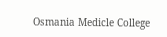Osmania Medicle College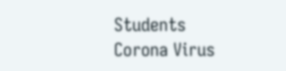Students
Corona Virus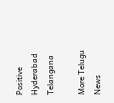Positive
Hyderabad
Telangana

More Telugu News